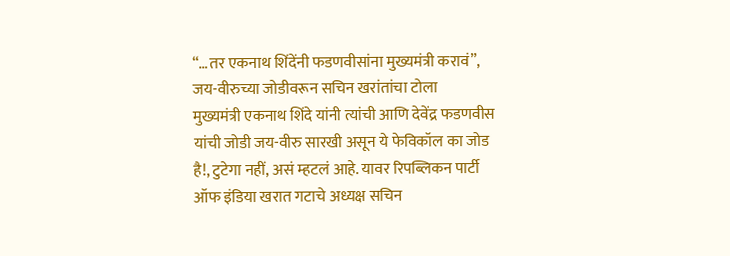“…तर एकनाथ शिंदेंनी फडणवीसांना मुख्यमंत्री करावं”, जय-वीरुच्या जोडीवरून सचिन खरांतांचा टोला
मुख्यमंत्री एकनाथ शिंदे यांनी त्यांची आणि देवेंद्र फडणवीस यांची जोडी जय-वीरु सारखी असून ये फेविकॉल का जोड है!, टुटेगा नहीं, असं म्हटलं आहे. यावर रिपब्लिकन पार्टी ऑफ इंडिया खरात गटाचे अध्यक्ष सचिन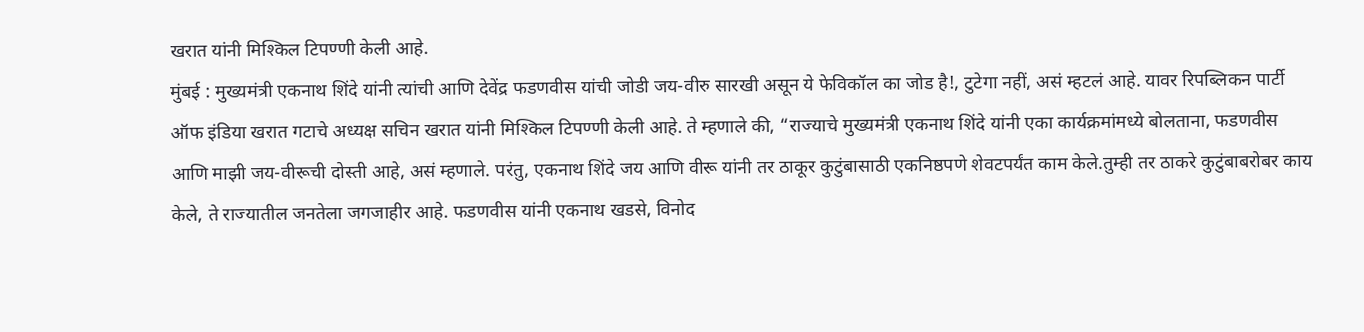खरात यांनी मिश्किल टिपण्णी केली आहे.
मुंबई : मुख्यमंत्री एकनाथ शिंदे यांनी त्यांची आणि देवेंद्र फडणवीस यांची जोडी जय-वीरु सारखी असून ये फेविकॉल का जोड है!, टुटेगा नहीं, असं म्हटलं आहे. यावर रिपब्लिकन पार्टी ऑफ इंडिया खरात गटाचे अध्यक्ष सचिन खरात यांनी मिश्किल टिपण्णी केली आहे. ते म्हणाले की, “राज्याचे मुख्यमंत्री एकनाथ शिंदे यांनी एका कार्यक्रमांमध्ये बोलताना, फडणवीस आणि माझी जय-वीरूची दोस्ती आहे, असं म्हणाले. परंतु, एकनाथ शिंदे जय आणि वीरू यांनी तर ठाकूर कुटुंबासाठी एकनिष्ठपणे शेवटपर्यंत काम केले.तुम्ही तर ठाकरे कुटुंबाबरोबर काय केले, ते राज्यातील जनतेला जगजाहीर आहे. फडणवीस यांनी एकनाथ खडसे, विनोद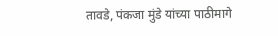तावडे, पंकजा मुंडे यांच्या पाठीमागे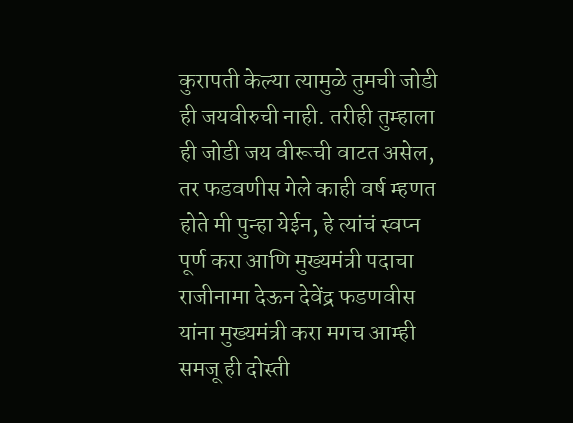कुरापती केल्या त्यामुळे तुमची जोडी ही जयवीरुची नाही. तरीही तुम्हाला ही जोडी जय वीरूची वाटत असेल, तर फडवणीस गेले काही वर्ष म्हणत होते मी पुन्हा येईन, हे त्यांचं स्वप्न पूर्ण करा आणि मुख्यमंत्री पदाचा राजीनामा देऊन देवेंद्र फडणवीस यांना मुख्यमंत्री करा मगच आम्ही समजू ही दोस्ती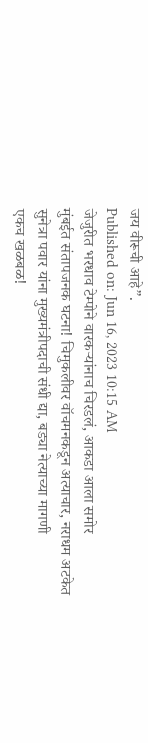जय वीरूची आहे”.
Published on: Jun 16, 2023 10:15 AM
जेजुरीत भरधाव टेम्पोने वारकऱ्यांनाच चिरडलं, आकडा आला समोर
मुंबईत संतापजनक घटना! चिमुकलीवर वॉचमनकडून अत्याचार, नराधम अटकेत
सुनेत्रा पवार यांना मुख्यमंत्रीपदाची संधी द्या, बड्या नेत्याच्या मागणी
एकच खळबळ!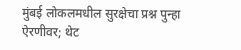मुंबई लोकलमधील सुरक्षेचा प्रश्न पुन्हा ऐरणीवर; थेट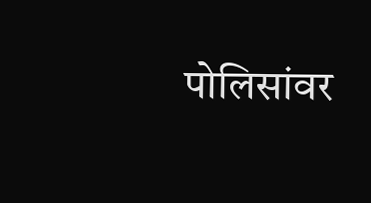पोलिसांवर